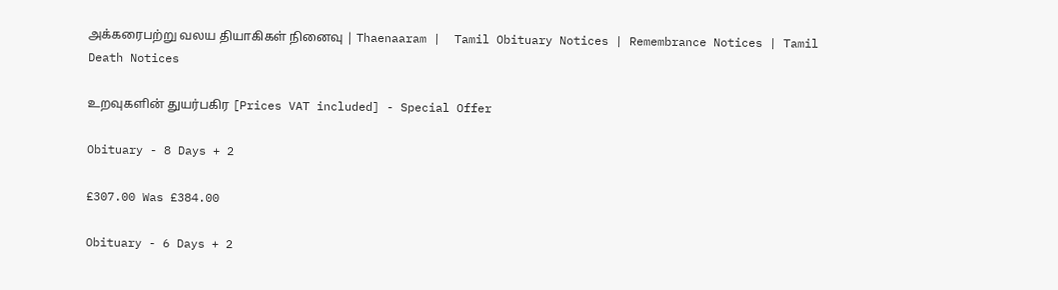அக்கரைபற்று வலய தியாகிகள் நினைவு | Thaenaaram |  Tamil Obituary Notices | Remembrance Notices | Tamil Death Notices

உறவுகளின் துயர்பகிர [Prices VAT included] - Special Offer

Obituary - 8 Days + 2

£307.00 Was £384.00

Obituary - 6 Days + 2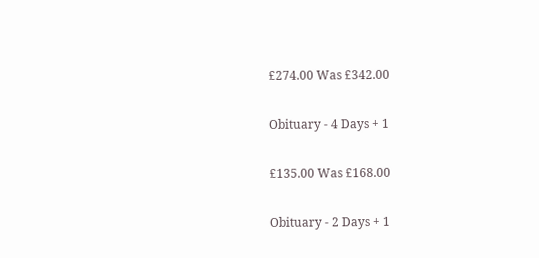£274.00 Was £342.00

Obituary - 4 Days + 1

£135.00 Was £168.00

Obituary - 2 Days + 1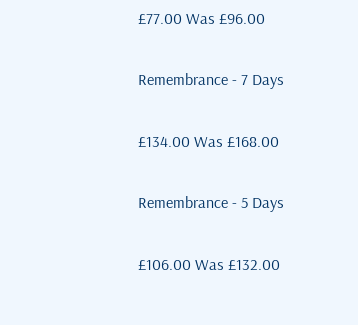£77.00 Was £96.00

Remembrance - 7 Days

£134.00 Was £168.00

Remembrance - 5 Days

£106.00 Was £132.00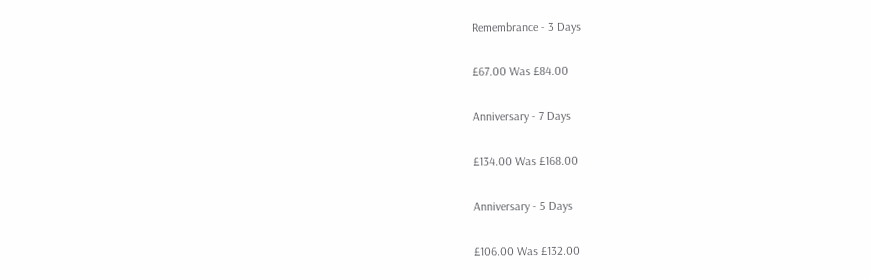Remembrance - 3 Days

£67.00 Was £84.00

Anniversary - 7 Days

£134.00 Was £168.00

Anniversary - 5 Days

£106.00 Was £132.00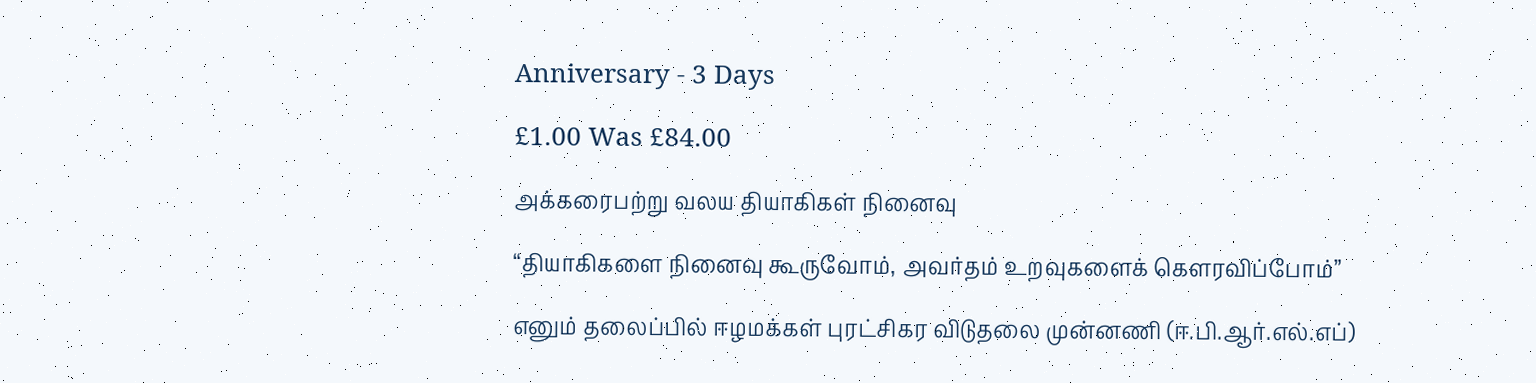Anniversary - 3 Days

£1.00 Was £84.00

அக்கரைபற்று வலய தியாகிகள் நினைவு

“தியாகிகளை நினைவு கூருவோம், அவர்தம் உறவுகளைக் கௌரவிப்போம்”

எனும் தலைப்பில் ஈழமக்கள் புரட்சிகர விடுதலை முன்னணி (ஈ.பி.ஆர்.எல்.எப்)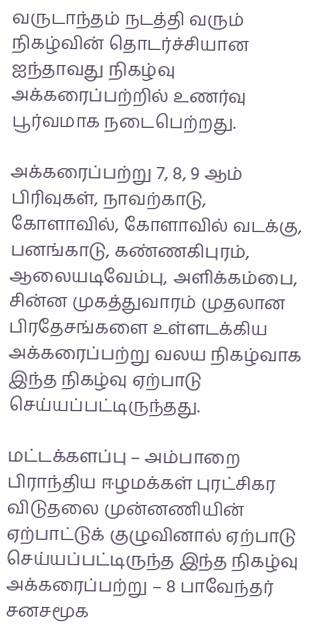வருடாந்தம் நடத்தி வரும் நிகழ்வின் தொடர்ச்சியான ஐந்தாவது நிகழ்வு அக்கரைப்பற்றில் உணர்வு பூர்வமாக நடைபெற்றது.

அக்கரைப்பற்று 7, 8, 9 ஆம் பிரிவுகள், நாவற்காடு, கோளாவில், கோளாவில் வடக்கு, பனங்காடு, கண்ணகிபுரம், ஆலையடிவேம்பு, அளிக்கம்பை, சின்ன முகத்துவாரம் முதலான பிரதேசங்களை உள்ளடக்கிய அக்கரைப்பற்று வலய நிகழ்வாக இந்த நிகழ்வு ஏற்பாடு செய்யப்பட்டிருந்தது.

மட்டக்களப்பு – அம்பாறை பிராந்திய ஈழமக்கள் புரட்சிகர விடுதலை முன்னணியின் ஏற்பாட்டுக் குழுவினால் ஏற்பாடு செய்யப்பட்டிருந்த இந்த நிகழ்வு அக்கரைப்பற்று – 8 பாவேந்தர் சனசமூக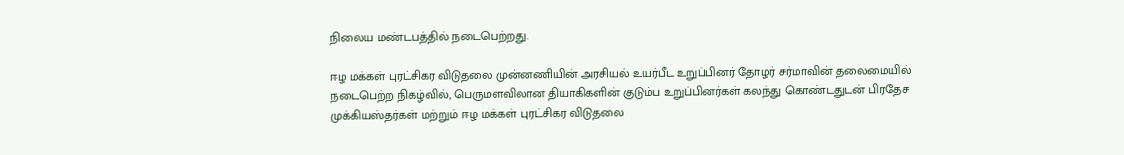நிலைய மண்டபத்தில் நடைபெற்றது.

ஈழ மக்கள் புரட்சிகர விடுதலை முன்னணியின் அரசியல் உயர்பீட உறுப்பினர் தோழர் சர்மாவின் தலைமையில் நடைபெற்ற நிகழ்வில், பெருமளவிலான தியாகிகளின் குடும்ப உறுப்பினர்கள் கலந்து கொண்டதுடன் பிரதேச முக்கியஸ்தர்கள் மற்றும் ஈழ மக்கள் புரட்சிகர விடுதலை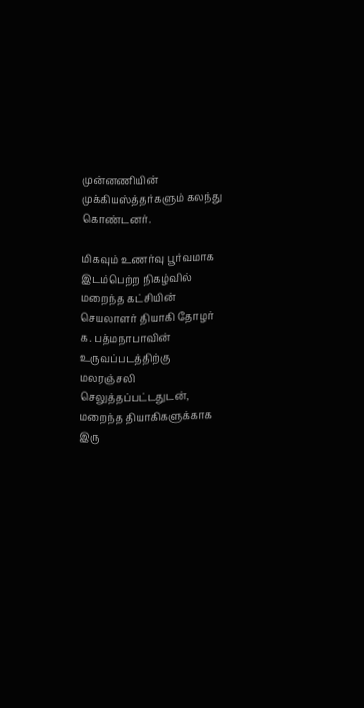முன்னணியின் முக்கியஸ்த்தர்களும் கலந்து கொண்டனர்.

மிகவும் உணர்வு பூர்வமாக இடம்பெற்ற நிகழ்வில் மறைந்த கட்சியின் செயலாளர் தியாகி தோழர் க. பத்மநாபாவின் உருவப்படத்திற்கு மலரஞ்சலி செலுத்தப்பட்டதுடன், மறைந்த தியாகிகளுக்காக இரு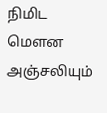நிமிட மௌன அஞ்சலியும்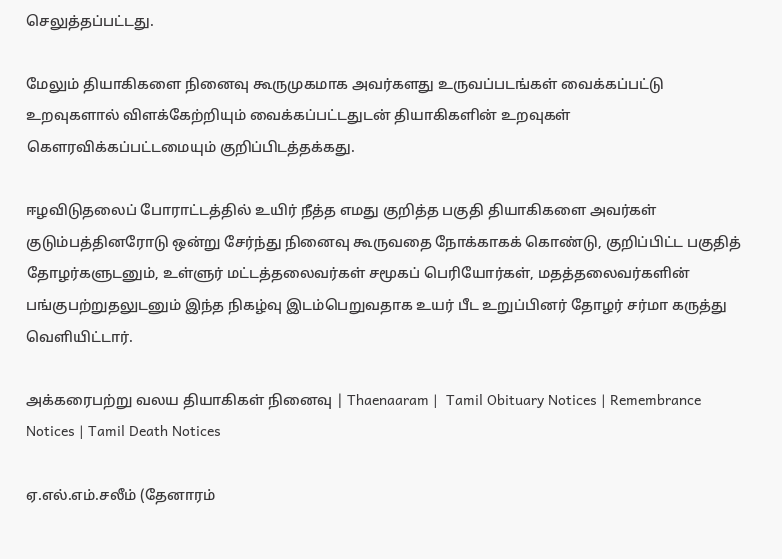செலுத்தப்பட்டது.

மேலும் தியாகிகளை நினைவு கூருமுகமாக அவர்களது உருவப்படங்கள் வைக்கப்பட்டு உறவுகளால் விளக்கேற்றியும் வைக்கப்பட்டதுடன் தியாகிகளின் உறவுகள் கௌரவிக்கப்பட்டமையும் குறிப்பிடத்தக்கது.

ஈழவிடுதலைப் போராட்டத்தில் உயிர் நீத்த எமது குறித்த பகுதி தியாகிகளை அவர்கள் குடும்பத்தினரோடு ஒன்று சேர்ந்து நினைவு கூருவதை நோக்காகக் கொண்டு, குறிப்பிட்ட பகுதித் தோழர்களுடனும், உள்ளுர் மட்டத்தலைவர்கள் சமூகப் பெரியோர்கள், மதத்தலைவர்களின் பங்குபற்றுதலுடனும் இந்த நிகழ்வு இடம்பெறுவதாக உயர் பீட உறுப்பினர் தோழர் சர்மா கருத்து வெளியிட்டார்.

அக்கரைபற்று வலய தியாகிகள் நினைவு | Thaenaaram |  Tamil Obituary Notices | Remembrance Notices | Tamil Death Notices

ஏ.எல்.எம்.சலீம் (தேனாரம்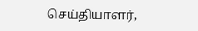செய்தியாளர்,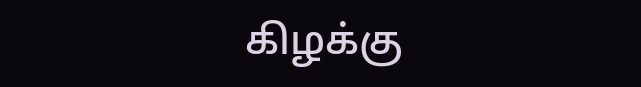கிழக்கு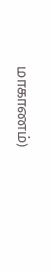மாகாணம்)